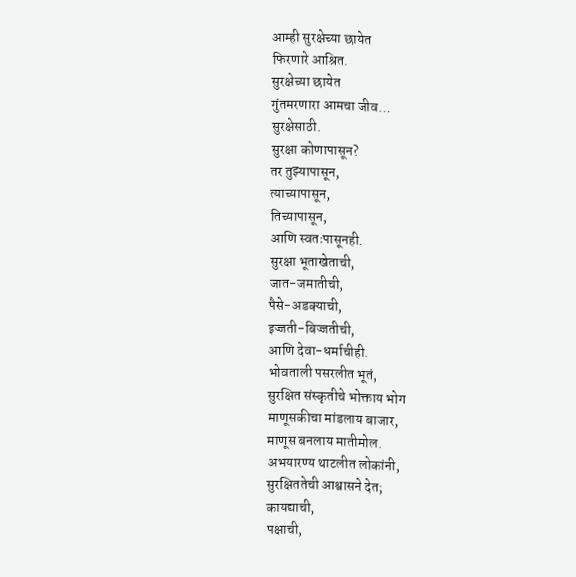आम्ही सुरक्षेच्या छायेत
फिरणारे आश्रित.
सुरक्षेच्या छायेत
गुंतमरणारा आमचा जीव…
सुरक्षेसाठी.
सुरक्षा कोणापासून?
तर तुझ्यापासून,
त्याच्यापासून,
तिच्यापासून,
आणि स्वतःपासूनही.
सुरक्षा भूताखेताची,
जात-जमातीची,
पैसे-अडक्याची,
इज्जती-बिज्जतीची,
आणि देवा-धर्माचीही.
भोवताली पसरलीत भूतं,
सुरक्षित संस्कृतीचे भोक्ताय भोग
माणूसकीचा मांडलाय बाजार,
माणूस बनलाय मातीमोल.
अभयारण्य थाटलीत लोकांनी,
सुरक्षिततेची आश्वासने देत;
कायद्याची,
पक्षाची,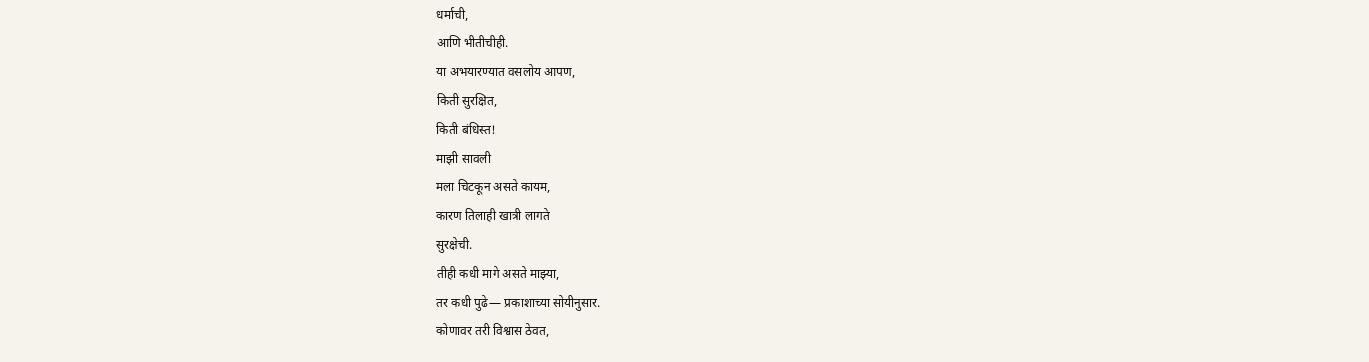धर्माची,
आणि भीतीचीही.
या अभयारण्यात वसलोय आपण,
किती सुरक्षित,
किती बंधिस्त!
माझी सावली
मला चिटकून असते कायम,
कारण तिलाही खात्री लागते
सुरक्षेची.
तीही कधी मागे असते माझ्या,
तर कधी पुढे— प्रकाशाच्या सोयीनुसार.
कोणावर तरी विश्वास ठेवत,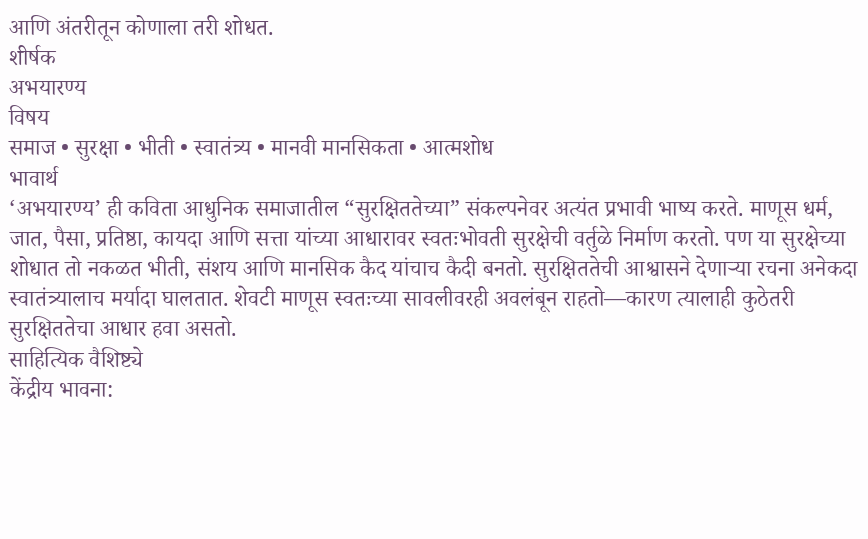आणि अंतरीतून कोणाला तरी शोधत.
शीर्षक
अभयारण्य
विषय
समाज • सुरक्षा • भीती • स्वातंत्र्य • मानवी मानसिकता • आत्मशोध
भावार्थ
‘अभयारण्य’ ही कविता आधुनिक समाजातील “सुरक्षिततेच्या” संकल्पनेवर अत्यंत प्रभावी भाष्य करते. माणूस धर्म, जात, पैसा, प्रतिष्ठा, कायदा आणि सत्ता यांच्या आधारावर स्वतःभोवती सुरक्षेची वर्तुळे निर्माण करतो. पण या सुरक्षेच्या शोधात तो नकळत भीती, संशय आणि मानसिक कैद यांचाच कैदी बनतो. सुरक्षिततेची आश्वासने देणाऱ्या रचना अनेकदा स्वातंत्र्यालाच मर्यादा घालतात. शेवटी माणूस स्वतःच्या सावलीवरही अवलंबून राहतो—कारण त्यालाही कुठेतरी सुरक्षिततेचा आधार हवा असतो.
साहित्यिक वैशिष्ट्ये
केंद्रीय भावना: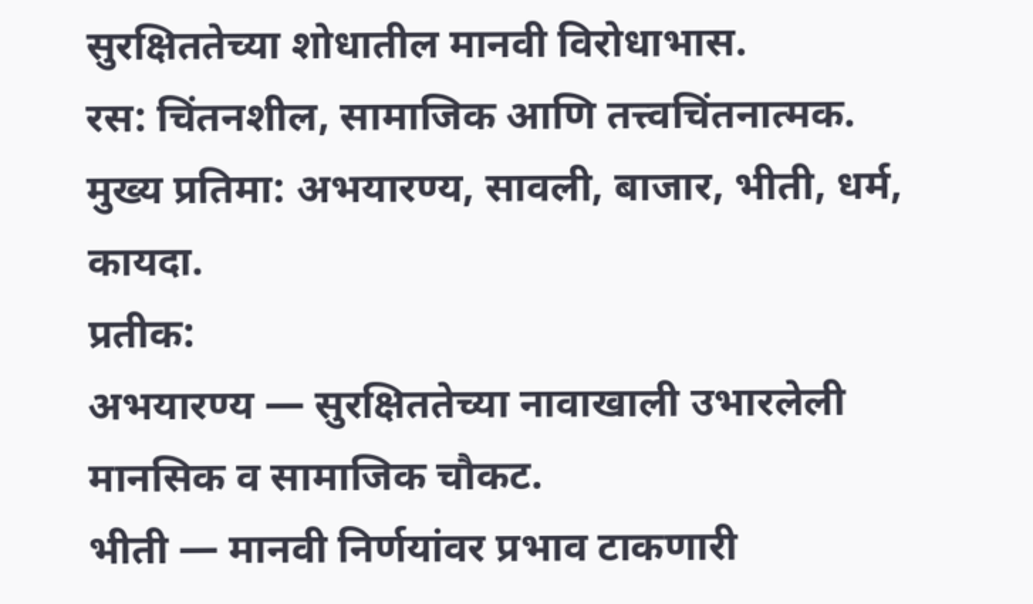सुरक्षिततेच्या शोधातील मानवी विरोधाभास.
रस: चिंतनशील, सामाजिक आणि तत्त्वचिंतनात्मक.
मुख्य प्रतिमा: अभयारण्य, सावली, बाजार, भीती, धर्म, कायदा.
प्रतीक:
अभयारण्य — सुरक्षिततेच्या नावाखाली उभारलेली मानसिक व सामाजिक चौकट.
भीती — मानवी निर्णयांवर प्रभाव टाकणारी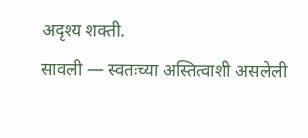अदृश्य शक्ती.
सावली — स्वतःच्या अस्तित्वाशी असलेली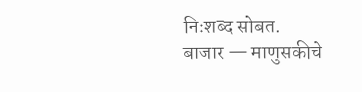निःशब्द सोबत.
बाजार — माणुसकीचे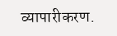व्यापारीकरण.